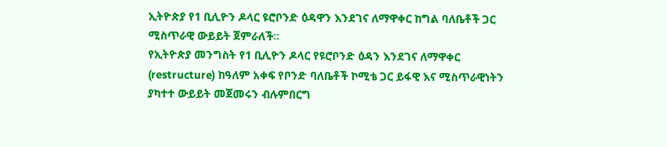ኢትዮጵያ የ1 ቢሊዮን ዶላር ዩሮቦንድ ዕዳዋን እንደገና ለማዋቀር ከግል ባለቤቶች ጋር ሚስጥራዊ ውይይት ጀምራለች።
የኢትዮጵያ መንግስት የ1 ቢሊዮን ዶላር የዩሮቦንድ ዕዳን እንደገና ለማዋቀር (restructure) ከዓለም አቀፍ የቦንድ ባለቤቶች ኮሚቴ ጋር ይፋዊ እና ሚስጥራዊነትን ያካተተ ውይይት መጀመሩን ብሉምበርግ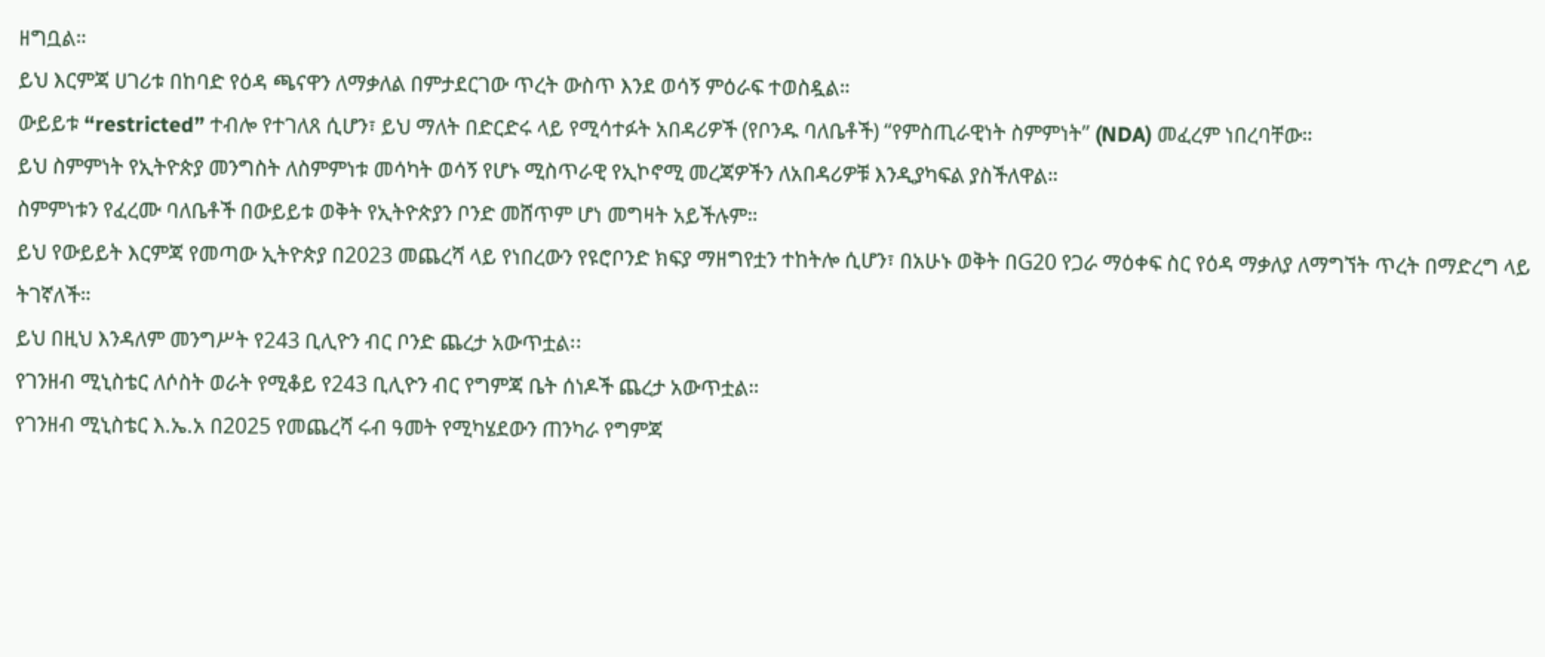ዘግቧል።
ይህ እርምጃ ሀገሪቱ በከባድ የዕዳ ጫናዋን ለማቃለል በምታደርገው ጥረት ውስጥ እንደ ወሳኝ ምዕራፍ ተወስዷል።
ውይይቱ “restricted” ተብሎ የተገለጸ ሲሆን፣ ይህ ማለት በድርድሩ ላይ የሚሳተፉት አበዳሪዎች (የቦንዱ ባለቤቶች) “የምስጢራዊነት ስምምነት” (NDA) መፈረም ነበረባቸው።
ይህ ስምምነት የኢትዮጵያ መንግስት ለስምምነቱ መሳካት ወሳኝ የሆኑ ሚስጥራዊ የኢኮኖሚ መረጃዎችን ለአበዳሪዎቹ እንዲያካፍል ያስችለዋል።
ስምምነቱን የፈረሙ ባለቤቶች በውይይቱ ወቅት የኢትዮጵያን ቦንድ መሸጥም ሆነ መግዛት አይችሉም።
ይህ የውይይት እርምጃ የመጣው ኢትዮጵያ በ2023 መጨረሻ ላይ የነበረውን የዩሮቦንድ ክፍያ ማዘግየቷን ተከትሎ ሲሆን፣ በአሁኑ ወቅት በG20 የጋራ ማዕቀፍ ስር የዕዳ ማቃለያ ለማግኘት ጥረት በማድረግ ላይ ትገኛለች።
ይህ በዚህ እንዳለም መንግሥት የ243 ቢሊዮን ብር ቦንድ ጨረታ አውጥቷል፡፡
የገንዘብ ሚኒስቴር ለሶስት ወራት የሚቆይ የ243 ቢሊዮን ብር የግምጃ ቤት ሰነዶች ጨረታ አውጥቷል።
የገንዘብ ሚኒስቴር እ.ኤ.አ በ2025 የመጨረሻ ሩብ ዓመት የሚካሄደውን ጠንካራ የግምጃ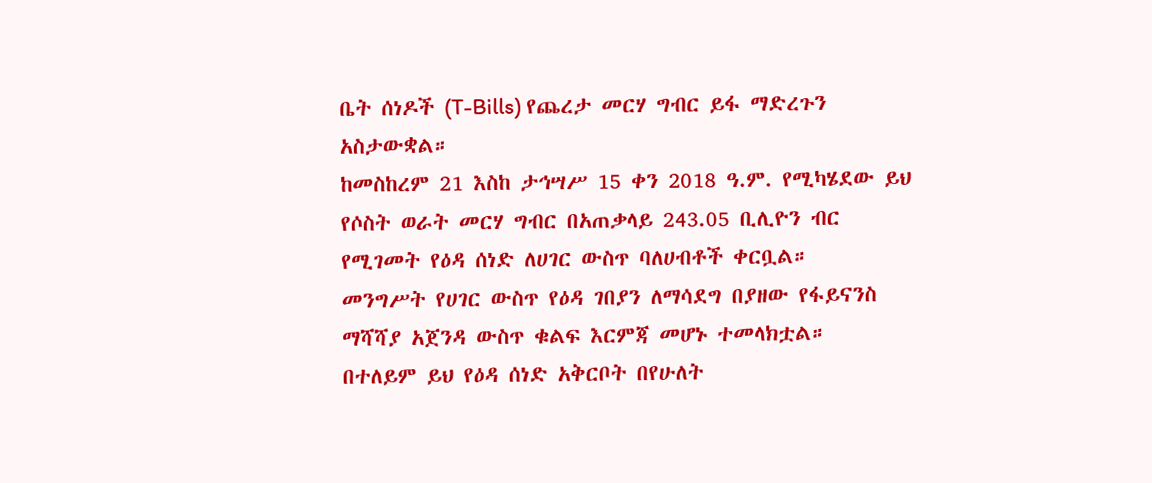ቤት ሰነዶች (T-Bills) የጨረታ መርሃ ግብር ይፋ ማድረጉን አስታውቋል።
ከመስከረም 21 እስከ ታኅሣሥ 15 ቀን 2018 ዓ.ም. የሚካሄደው ይህ የሶስት ወራት መርሃ ግብር በአጠቃላይ 243.05 ቢሊዮን ብር የሚገመት የዕዳ ሰነድ ለሀገር ውስጥ ባለሀብቶች ቀርቧል።
መንግሥት የሀገር ውስጥ የዕዳ ገበያን ለማሳደግ በያዘው የፋይናንስ ማሻሻያ አጀንዳ ውስጥ ቁልፍ እርምጃ መሆኑ ተመላክቷል።
በተለይም ይህ የዕዳ ሰነድ አቅርቦት በየሁለት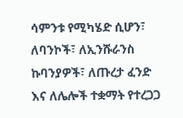ሳምንቱ የሚካሄድ ሲሆን፣ ለባንኮች፣ ለኢንሹራንስ ኩባንያዎች፣ ለጡረታ ፈንድ እና ለሌሎች ተቋማት የተረጋጋ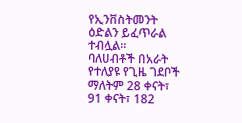የኢንቨስትመንት ዕድልን ይፈጥራል ተብሏል።
ባለሀብቶች በአራት የተለያዩ የጊዜ ገደቦች ማለትም 28 ቀናት፣ 91 ቀናት፣ 182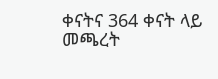ቀናትና 364 ቀናት ላይ መጫረት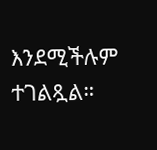እንደሚችሉም ተገልጿል።